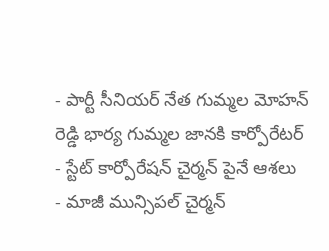- పార్టీ సీనియర్ నేత గుమ్మల మోహన్ రెడ్డి భార్య గుమ్మల జానకి కార్పోరేటర్
- స్టేట్ కార్పోరేషన్ చైర్మన్ పైనే ఆశలు
- మాజీ మున్సిపల్ చైర్మన్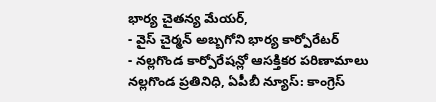భార్య చైతన్య మేయర్,
- వైస్ చైర్మన్ అబ్బగోని భార్య కార్పోరేటర్
- నల్లగొండ కార్పోరేషన్లో ఆసక్తికర పరిణామాలు
నల్లగొండ ప్రతినిధి, ఏపీబీ న్యూస్: కాంగ్రెస్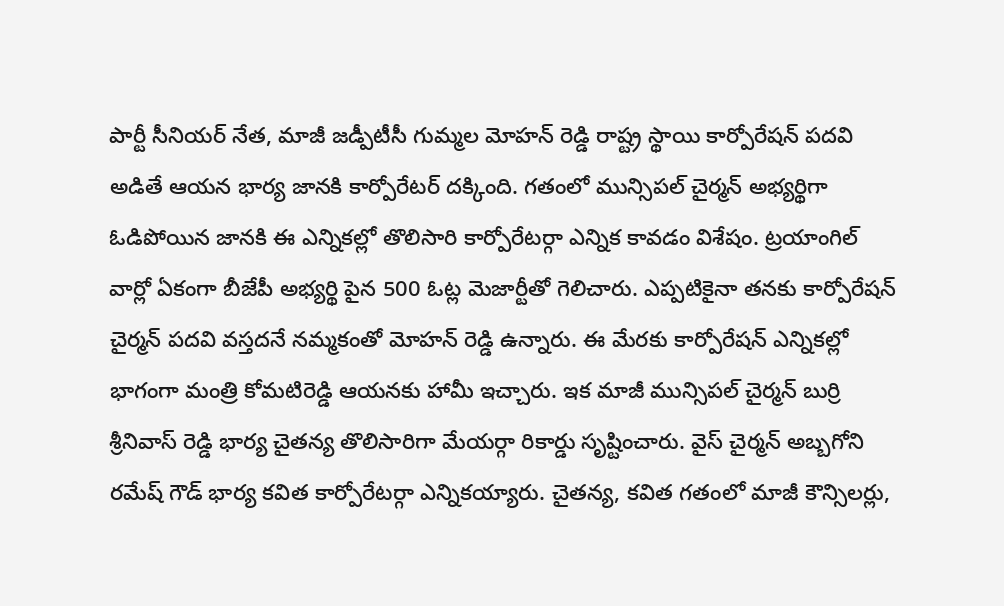పార్టీ సీనియర్ నేత, మాజీ జడ్పీటీసీ గుమ్మల మోహన్ రెడ్డి రాష్ట్ర స్థాయి కార్పోరేషన్ పదవి అడితే ఆయన భార్య జానకి కార్పోరేటర్ దక్కింది. గతంలో మున్సిపల్ చైర్మన్ అభ్యర్థిగా ఓడిపోయిన జానకి ఈ ఎన్నికల్లో తొలిసారి కార్పోరేటర్గా ఎన్నిక కావడం విశేషం. ట్రయాంగిల్ వార్లో ఏకంగా బీజేపీ అభ్యర్థి పైన 500 ఓట్ల మెజార్టీతో గెలిచారు. ఎప్పటికైనా తనకు కార్పోరేషన్ చైర్మన్ పదవి వస్తదనే నమ్మకంతో మోహన్ రెడ్డి ఉన్నారు. ఈ మేరకు కార్పోరేషన్ ఎన్నికల్లో భాగంగా మంత్రి కోమటిరెడ్డి ఆయనకు హామీ ఇచ్చారు. ఇక మాజీ మున్సిపల్ చైర్మన్ బుర్రి శ్రీనివాస్ రెడ్డి భార్య చైతన్య తొలిసారిగా మేయర్గా రికార్డు సృష్టించారు. వైస్ చైర్మన్ అబ్బగోని రమేష్ గౌడ్ భార్య కవిత కార్పోరేటర్గా ఎన్నికయ్యారు. చైతన్య, కవిత గతంలో మాజీ కౌన్సిలర్లు,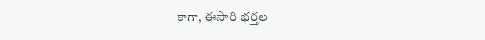కాగా, ఈసారి భర్తల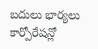బదులు భార్యలు కార్పోరేషన్లో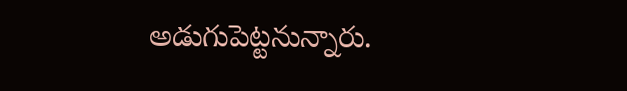అడుగుపెట్టనున్నారు.